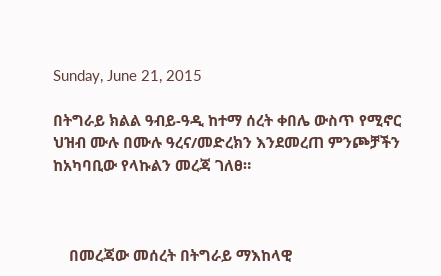Sunday, June 21, 2015

በትግራይ ክልል ዓብይ-ዓዲ ከተማ ሰረት ቀበሌ ውስጥ የሚኖር ህዝብ ሙሉ በሙሉ ዓረና/መድረክን እንደመረጠ ምንጮቻችን ከአካባቢው የላኩልን መረጃ ገለፀ።



    በመረጃው መሰረት በትግራይ ማእከላዊ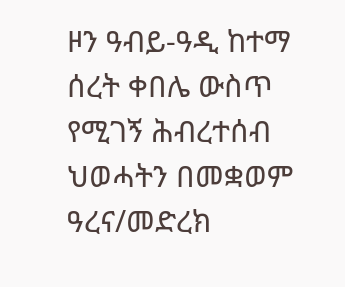ዞን ዓብይ-ዓዲ ከተማ  ሰረት ቀበሌ ውስጥ የሚገኝ ሕብረተሰብ ህወሓትን በመቋወም ዓረና/መድረክ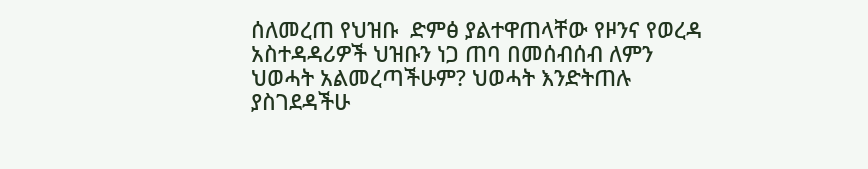ሰለመረጠ የህዝቡ  ድምፅ ያልተዋጠላቸው የዞንና የወረዳ አስተዳዳሪዎች ህዝቡን ነጋ ጠባ በመሰብሰብ ለምን ህወሓት አልመረጣችሁም? ህወሓት እንድትጠሉ ያስገደዳችሁ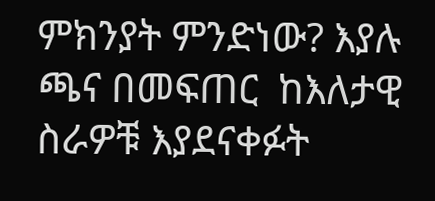ምክንያት ምንድነው? እያሉ ጫና በመፍጠር  ከእለታዊ ስራዎቹ እያደናቀፉት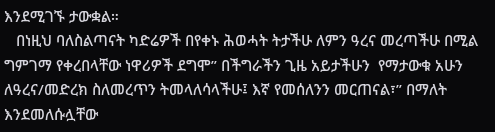እንደሚገኙ ታውቋል።
   በነዚህ ባለስልጣናት ካድሬዎች በየቀኑ ሕወሓት ትታችሁ ለምን ዓረና መረጣችሁ በሚል ግምገማ የቀረበላቸው ነዋሪዎች ደግሞ” በችግራችን ጊዜ አይታችሁን  የማታውቁ አሁን ለዓረና/መድረክ ስለመረጥን ትመላለሳላችሁ፤ እኛ የመሰለንን መርጠናል፣” በማለት እንደመለሱሏቸው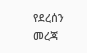የደረሰን መረጃ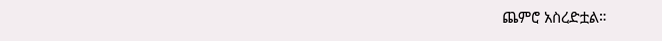ጨምሮ አስረድቷል።